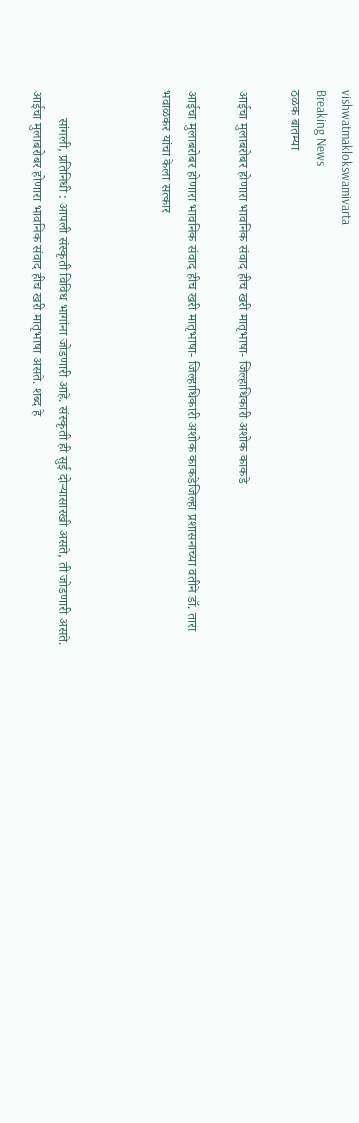vishwatmaklokswamivarta
Breaking News
ठळक बातम्या

आईचा मुलाबरोबर होणारा भावनिक संवाद हीच खरी मातृभाषा- जिल्हाधिकारी अशोक काकडे

आईचा मुलाबरोबर होणारा भावनिक संवाद हीच खरी मातृभाषा- जिल्हाधिकारी अशोक काकडेजिल्हा प्रशासनाच्या वतीने डॉ. तारा भवाळकर यांचा केला सत्कार



        सांगली, प्रतिनिधी : आपली संस्कृती विविध भागांना जोडणारी आहे. संस्कृती ही सुई दोऱ्यासारखी असते, ती जोडणारी असते. आईचा मुलाबरोबर होणारा भावनिक संवाद हीच खरी मातृभाषा असते. शब्द हे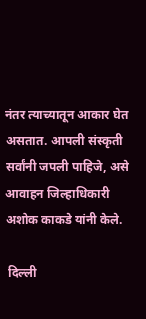नंतर त्याच्यातून आकार घेत असतात. आपली संस्कृती सर्वांनी जपली पाहिजे, असे आवाहन जिल्हाधिकारी अशोक काकडे यांनी केले.

 दिल्ली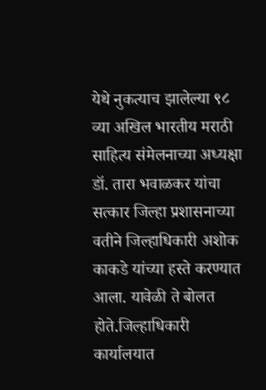येथे नुकत्याच झालेल्या ९८ व्या अखिल भारतीय मराठी साहित्य संमेलनाच्या अध्यक्षा डॉ. तारा भवाळकर यांचा सत्कार जिल्हा प्रशासनाच्या वतीने जिल्हाधिकारी अशोक काकडे यांच्या हस्ते करण्यात आला. यावेळी ते बोलत होते.जिल्हाधिकारी कार्यालयात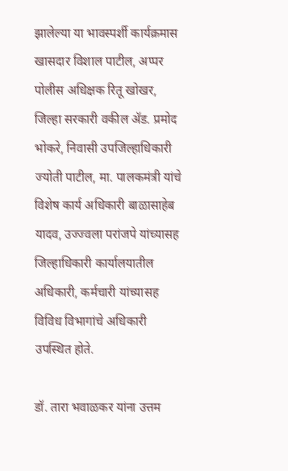झालेल्या या भावस्पर्शी कार्यक्रमास खासदार विशाल पाटील, अप्पर पोलीस अधिक्षक रितू खोखर, जिल्हा सरकारी वकील ॲड. प्रमोद भोकरे, निवासी उपजिल्हाधिकारी ज्योती पाटील, मा. पालकमंत्री यांचे विशेष कार्य अधिकारी बाळासाहेब यादव, उज्ज्वला परांजपे यांच्यासह जिल्हाधिकारी कार्यालयातील अधिकारी, कर्मचारी यांच्यासह विविध विभागांचे अधिकारी उपस्थित होते.

डॉ. तारा भवाळकर यांना उत्तम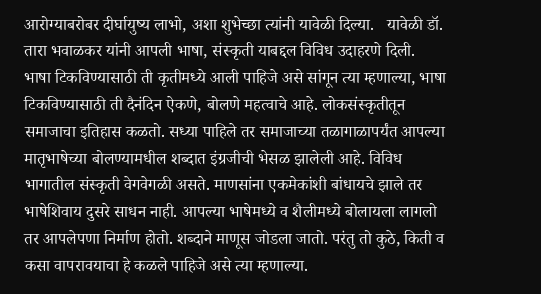आरोग्याबरोबर दीर्घायुष्य लाभो, अशा शुभेच्छा त्यांनी यावेळी दिल्या.   यावेळी डॉ. तारा भवाळकर यांनी आपली भाषा, संस्कृती याबद्दल विविध उदाहरणे दिली. भाषा ‍टिकविण्यासाठी ती कृतीमध्ये आली पाहिजे असे सांगून त्या म्हणाल्या, भाषा टिकविण्यासाठी ती दैनंदिन ऐकणे, बोलणे महत्वाचे आहे. लोकसंस्कृतीतून समाजाचा इतिहास कळतो. सध्या पाहिले तर समाजाच्या तळागाळापर्यंत आपल्या मातृभाषेच्या बोलण्यामधील शब्दात इंग्रजीची भेसळ झालेली आहे. विविध भागातील संस्कृती वेगवेगळी असते. माणसांना एकमेकांशी बांधायचे झाले तर भाषेशिवाय दुसरे साधन नाही. आपल्या भाषेमध्ये व शैलीमध्ये बोलायला लागलो तर आपलेपणा निर्माण होतो. शब्दाने माणूस जोडला जातो. परंतु तो कुठे, किती व कसा वापरावयाचा हे कळले पाहिजे असे त्या म्हणाल्या.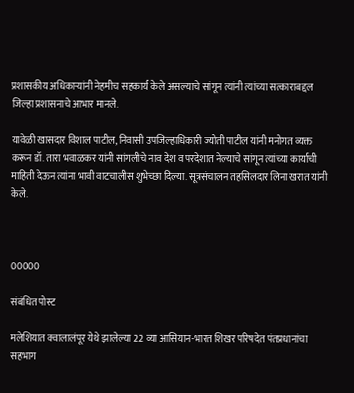प्रशासकीय अधिकाऱ्यांनी नेहमीच सहकार्य केले असल्याचे सांगून त्यांनी त्यांच्या सत्काराबद्दल जिल्हा प्रशासनाचे आभार मानले.

यावेळी खासदार विशाल पाटील, निवासी उपजिल्हाधिकारी ज्योती पाटील यांनी मनोगत व्यक्त करून डॉ. तारा भवाळकर यांनी सांगलीचे नाव देश व परदेशात नेल्याचे सांगून त्यांच्या कार्याची माहिती देऊन त्यांना भावी वाटचालीस शुभेच्छा दिल्या. सूत्रसंचालन तहसिलदार लिना खरात यांनी केले.



00000

संबंधित पोस्ट

मलेशियात क्वालालंपूर येथे झालेल्या 22 व्या आसियान-भारत शिखर परिषदेत पंतप्रधानांचा सहभाग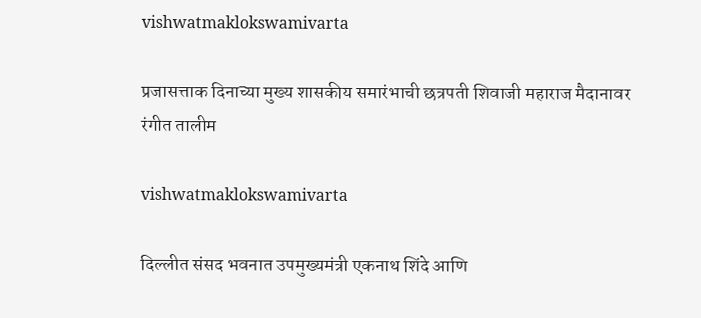vishwatmaklokswamivarta

प्रजासत्ताक दिनाच्या मुख्य शासकीय समारंभाची छत्रपती शिवाजी महाराज मैदानावर रंगीत तालीम

vishwatmaklokswamivarta

दिल्लीत संसद भवनात उपमुख्यमंत्री एकनाथ शिंदे आणि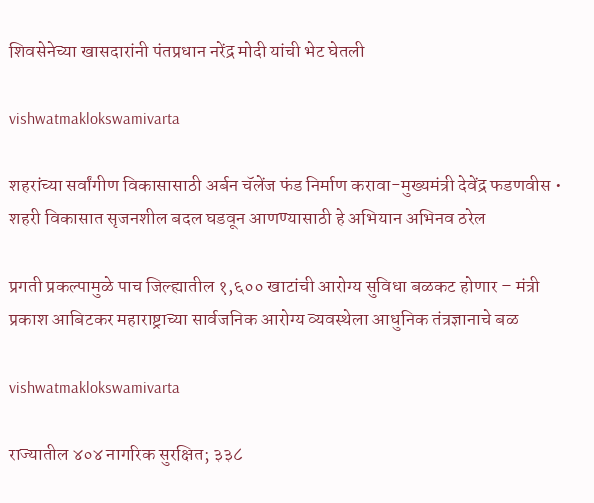शिवसेनेच्या खासदारांनी पंतप्रधान नरेंद्र मोदी यांची भेट घेतली

vishwatmaklokswamivarta

शहरांच्या सर्वांगीण विकासासाठी अर्बन चॅलेंज फंड निर्माण करावा-मुख्यमंत्री देवेंद्र फडणवीस • शहरी विकासात सृजनशील बदल घडवून आणण्यासाठी हे अभियान अभिनव ठरेल

प्रगती प्रकल्पामुळे पाच जिल्ह्यातील १,६०० खाटांची आरोग्य सुविधा बळकट होणार – मंत्री प्रकाश आबिटकर महाराष्ट्राच्या सार्वजनिक आरोग्य व्यवस्थेला आधुनिक तंत्रज्ञानाचे बळ

vishwatmaklokswamivarta

राज्यातील ४०४ नागरिक सुरक्षित; ३३८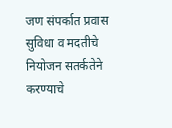जण संपर्कात प्रवास सुविधा व मदतीचे नियोजन सतर्कतेने करण्याचे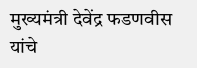मुख्यमंत्री देवेंद्र फडणवीस यांचे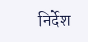निर्देश